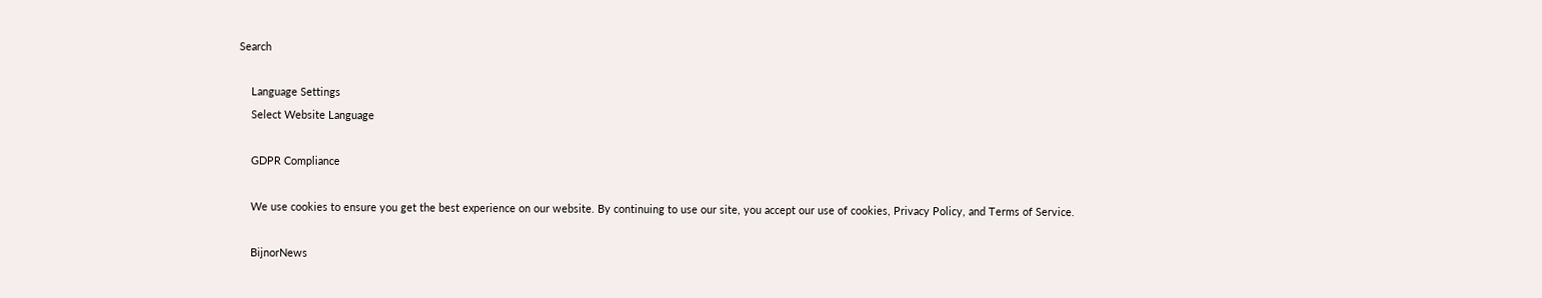Search

    Language Settings
    Select Website Language

    GDPR Compliance

    We use cookies to ensure you get the best experience on our website. By continuing to use our site, you accept our use of cookies, Privacy Policy, and Terms of Service.

    BijnorNews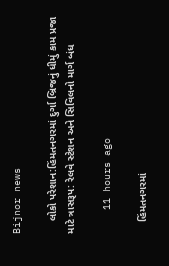Bijnor news

    લોકો પરેશાન:હિંમતનગરમાં દુર્ગા બ્રિજનું ધીમું કામ પ્રજા માટે ત્રાસરૂપ: રેલવે સ્ટેશન અને સિવિલનો માર્ગ બંધ

    11 hours ago

    હિંમતનગરમાં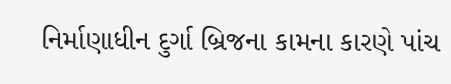નિર્માણાધીન દુર્ગા બ્રિજના કામના કારણે પાંચ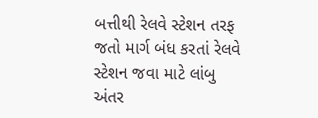બત્તીથી રેલવે સ્ટેશન તરફ જતો માર્ગ બંધ કરતાં રેલવે સ્ટેશન જવા માટે લાંબુ અંતર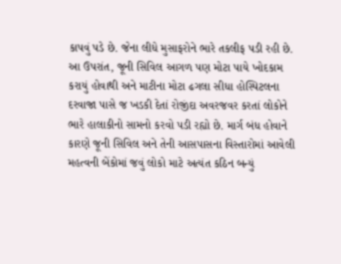કાપવું પડે છે. જેના લીધે મુસાફરોને ભારે તકલીફ પડી રહી છે. આ ઉપરાંત, જૂની સિવિલ આગળ પણ મોટા પાયે ખોદકામ કરાયું હોવાથી અને માટીના મોટા ઢગલા સીધા હોસ્પિટલના દરવાજા પાસે જ ખડકી દેતાં રોજીંદા અવરજવર કરતાં લોકોને ભારે હાલાકીનો સામનો કરવો પડી રહ્યો છે. માર્ગ બંધ હોવાને કારણે જૂની સિવિલ અને તેની આસપાસના વિસ્તારોમાં આવેલી મહત્વની બેંકોમાં જવું લોકો માટે અત્યંત કઠિન બન્યું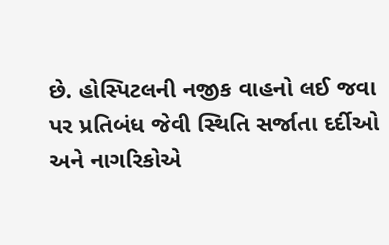છે. હોસ્પિટલની નજીક વાહનો લઈ જવા પર પ્રતિબંધ જેવી સ્થિતિ સર્જાતા દર્દીઓ અને નાગરિકોએ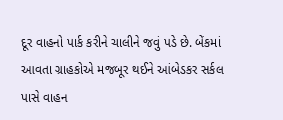દૂર વાહનો પાર્ક કરીને ચાલીને જવું પડે છે. બેંકમાં આવતા ગ્રાહકોએ મજબૂર થઈને આંબેડકર સર્કલ પાસે વાહન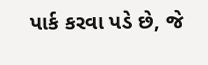પાર્ક કરવા પડે છે, જે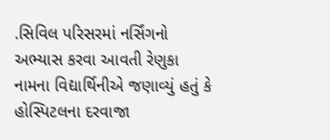.સિવિલ પરિસરમાં નર્સિંગનો અભ્યાસ કરવા આવતી રેણુકા નામના વિદ્યાર્થિનીએ જણાવ્યું હતું કે હોસ્પિટલના દરવાજા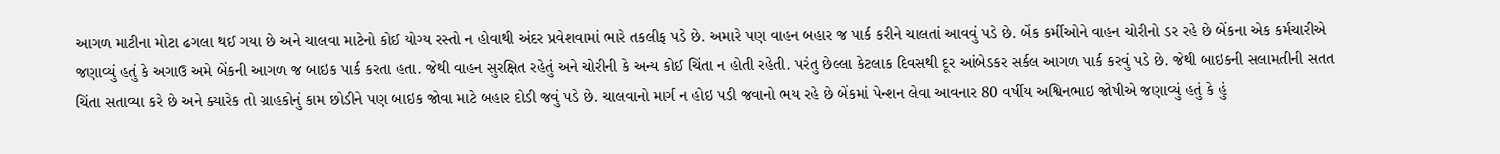આગળ માટીના મોટા ઢગલા થઈ ગયા છે અને ચાલવા માટેનો કોઈ યોગ્ય રસ્તો ન હોવાથી અંદર પ્રવેશવામાં ભારે તકલીફ પડે છે. અમારે પણ વાહન બહાર જ પાર્ક કરીને ચાલતાં આવવું પડે છે. બેંક કર્મીઓને વાહન ચોરીનો ડર રહે છે બેંકના એક કર્મચારીએ જણાવ્યું હતું કે અગાઉ અમે બેંકની આગળ જ બાઇક પાર્ક કરતા હતા. જેથી વાહન સુરક્ષિત રહેતું અને ચોરીની કે અન્ય કોઈ ચિંતા ન હોતી રહેતી. પરંતુ છેલ્લા કેટલાક દિવસથી દૂર આંબેડકર સર્કલ આગળ પાર્ક કરવું પડે છે. જેથી બાઇકની સલામતીની સતત ચિંતા સતાવ્યા કરે છે અને ક્યારેક તો ગ્રાહકોનું કામ છોડીને પણ બાઇક જોવા માટે બહાર દોડી જવું પડે છે. ચાલવાનો માર્ગ ન હોઇ પડી જવાનો ભય રહે છે બેંકમાં પેન્શન લેવા આવનાર 80 વર્ષીય અશ્વિનભાઇ જોષીએ જણાવ્યું હતું કે હું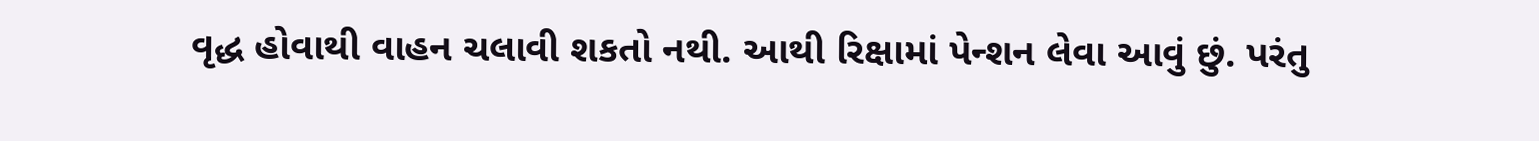વૃદ્ધ હોવાથી વાહન ચલાવી શકતો નથી. આથી રિક્ષામાં પેન્શન લેવા આવું છું. પરંતુ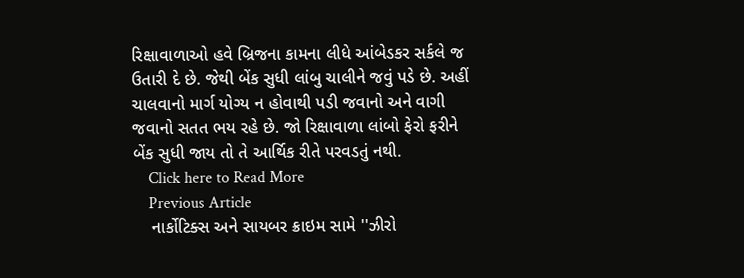રિક્ષાવાળાઓ હવે બ્રિજના કામના લીધે આંબેડકર સર્કલે જ ઉતારી દે છે. જેથી બેંક સુધી લાંબુ ચાલીને જવું પડે છે. અહીં ચાલવાનો માર્ગ યોગ્ય ન હોવાથી પડી જવાનો અને વાગી જવાનો સતત ભય રહે છે. જો રિક્ષાવાળા લાંબો ફેરો ફરીને બેંક સુધી જાય તો તે આર્થિક રીતે પરવડતું નથી.
    Click here to Read More
    Previous Article
    નાર્કોટિક્સ અને સાયબર ક્રાઇમ સામે ''ઝીરો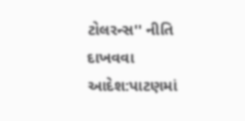ટોલરન્સ'' નીતિ દાખવવા આદેશ:પાટણમાં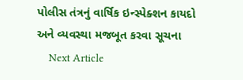પોલીસ તંત્રનું વાર્ષિક ઇન્સ્પેક્શન કાયદો અને વ્યવસ્થા મજબૂત કરવા સૂચના
    Next Article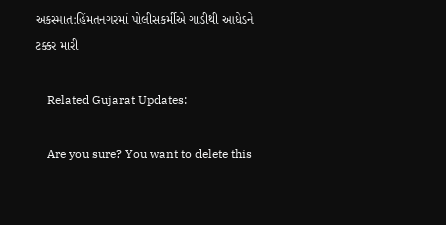અકસ્માત:હિંમતનગરમાં પોલીસકર્મીએ ગાડીથી આધેડને ટક્કર મારી

    Related Gujarat Updates:

    Are you sure? You want to delete this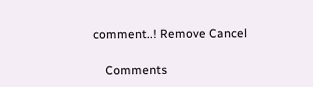comment..! Remove Cancel

    Comments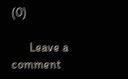(0)

      Leave a comment